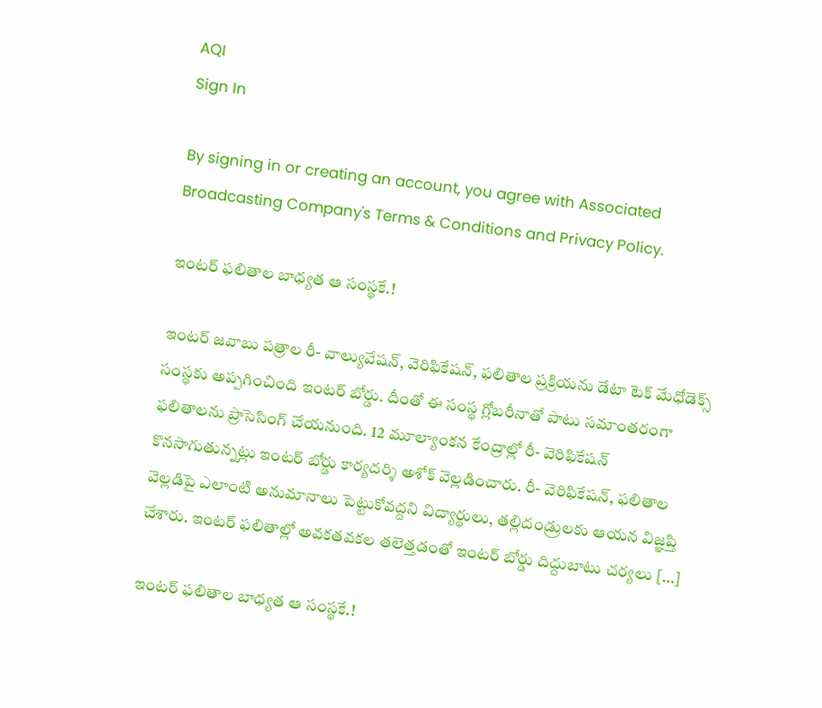AQI
Sign In

By signing in or creating an account, you agree with Associated Broadcasting Company's Terms & Conditions and Privacy Policy.

ఇంటర్ ఫలితాల బాధ్యత ఆ సంస్థకే.!

ఇంటర్ జవాబు పత్రాల రీ- వాల్యువేషన్, వెరిఫికేషన్, ఫలితాల ప్రక్రియను డేటా టెక్ మేధోడెక్స్ సంస్థకు అప్పగించింది ఇంటర్ బోర్డు. దీంతో ఈ సంస్థ గ్లోబరీనాతో పాటు సమాంతరంగా ఫలితాలను ప్రాసెసింగ్ చేయనుంది. 12 మూల్యాంకన కేంద్రాల్లో రీ- వెరిఫికేషన్‌ కొనసాగుతున్నట్లు ఇంటర్‌ బోర్డు కార్యదర్శి అశోక్‌ వెల్లడించారు. రీ- వెరిఫికేషన్‌, ఫలితాల వెల్లడిపై ఎలాంటి అనుమానాలు పెట్టుకోవద్దని విద్యార్థులు, తల్లిదండ్రులకు ఆయన విజ్ఞప్తి చేశారు. ఇంటర్ ఫలితాల్లో అవకతవకల తలెత్తడంతో ఇంటర్ బోర్డు దిద్దుబాటు చర్యలు […]

ఇంటర్ ఫలితాల బాధ్యత ఆ సంస్థకే.!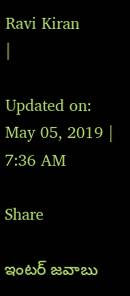Ravi Kiran
|

Updated on: May 05, 2019 | 7:36 AM

Share

ఇంటర్ జవాబు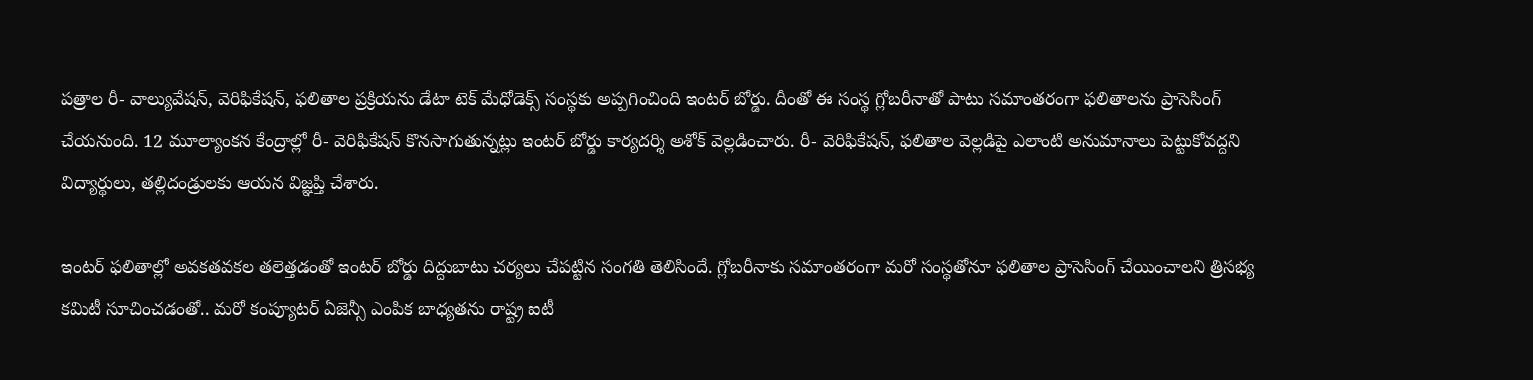పత్రాల రీ- వాల్యువేషన్, వెరిఫికేషన్, ఫలితాల ప్రక్రియను డేటా టెక్ మేధోడెక్స్ సంస్థకు అప్పగించింది ఇంటర్ బోర్డు. దీంతో ఈ సంస్థ గ్లోబరీనాతో పాటు సమాంతరంగా ఫలితాలను ప్రాసెసింగ్ చేయనుంది. 12 మూల్యాంకన కేంద్రాల్లో రీ- వెరిఫికేషన్‌ కొనసాగుతున్నట్లు ఇంటర్‌ బోర్డు కార్యదర్శి అశోక్‌ వెల్లడించారు. రీ- వెరిఫికేషన్‌, ఫలితాల వెల్లడిపై ఎలాంటి అనుమానాలు పెట్టుకోవద్దని విద్యార్థులు, తల్లిదండ్రులకు ఆయన విజ్ఞప్తి చేశారు.

ఇంటర్ ఫలితాల్లో అవకతవకల తలెత్తడంతో ఇంటర్ బోర్డు దిద్దుబాటు చర్యలు చేపట్టిన సంగతి తెలిసిందే. గ్లోబరీనాకు సమాంతరంగా మరో సంస్థతోనూ ఫలితాల ప్రాసెసింగ్‌ చేయించాలని త్రిసభ్య కమిటీ సూచించడంతో.. మరో కంప్యూటర్‌ ఏజెన్సీ ఎంపిక బాధ్యతను రాష్ట్ర ఐటీ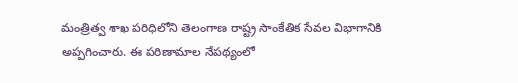మంత్రిత్వ శాఖ పరిధిలోని తెలంగాణ రాష్ట్ర సాంకేతిక సేవల విభాగానికి అప్పగించారు. ఈ పరిణామాల నేపథ్యంలో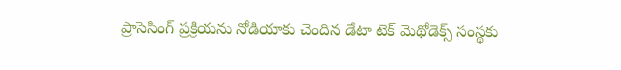ప్రాసెసింగ్‌ ప్రక్రియను నోడియాకు చెందిన డేటా టెక్‌ మెథోడెక్స్‌ సంస్థకు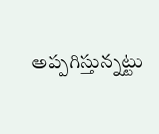అప్పగిస్తున్నట్టు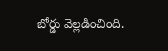బోర్డు వెల్లడించింది.